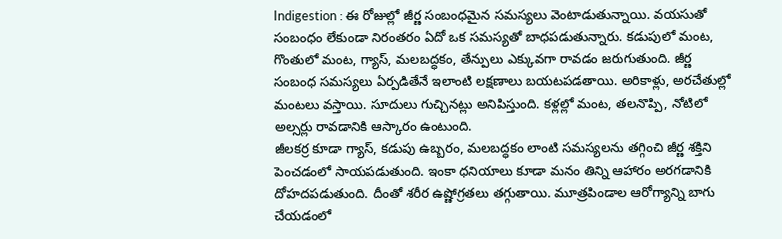Indigestion : ఈ రోజుల్లో జీర్ణ సంబంధమైన సమస్యలు వెంటాడుతున్నాయి. వయసుతో సంబంధం లేకుండా నిరంతరం ఏదో ఒక సమస్యతో బాధపడుతున్నారు. కడుపులో మంట, గొంతులో మంట, గ్యాస్, మలబద్ధకం, తేన్పులు ఎక్కువగా రావడం జరుగుతుంది. జీర్ణ సంబంధ సమస్యలు ఏర్పడితేనే ఇలాంటి లక్షణాలు బయటపడతాయి. అరికాళ్లు, అరచేతుల్లో మంటలు వస్తాయి. సూదులు గుచ్చినట్లు అనిపిస్తుంది. కళ్లల్లో మంట, తలనొప్పి, నోటిలో అల్సర్లు రావడానికి ఆస్కారం ఉంటుంది.
జీలకర్ర కూడా గ్యాస్, కడుపు ఉబ్బరం, మలబద్ధకం లాంటి సమస్యలను తగ్గించి జీర్ణ శక్తిని పెంచడంలో సాయపడుతుంది. ఇంకా ధనియాలు కూడా మనం తిన్ని ఆహారం అరగడానికి దోహదపడుతుంది. దీంతో శరీర ఉష్ణోగ్రతలు తగ్గుతాయి. మూత్రపిండాల ఆరోగ్యాన్ని బాగు చేయడంలో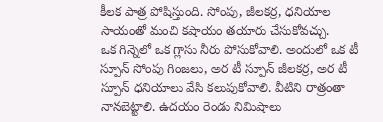కీలక పాత్ర పోషిస్తుంది. సోంపు, జీలకర్ర, ధనియాల సాయంతో మంచి కషాయం తయారు చేసుకోవచ్చు.
ఒక గిన్నెలో ఒక గ్లాసు నీరు పోసుకోవాలి. అందులో ఒక టీ స్పూన్ సోంపు గింజలు, అర టీ స్పూన్ జీలకర్ర, అర టీ స్పూన్ ధనియాలు వేసి కలుపుకోవాలి. వీటిని రాత్రంతా నానబెట్టాలి. ఉదయం రెండు నిమిషాలు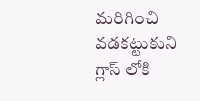మరిగించి వడకట్టుకుని గ్లాస్ లోకి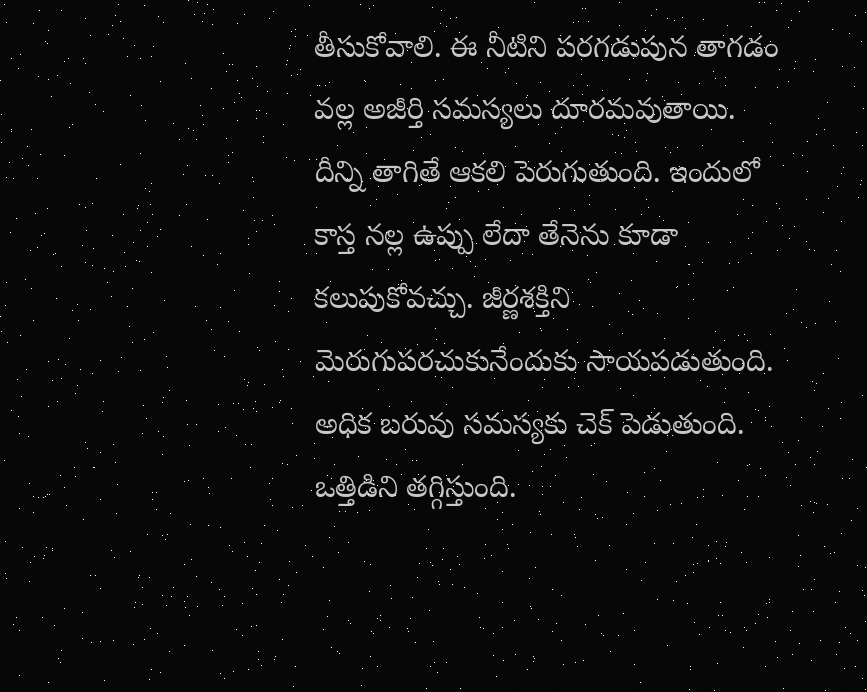తీసుకోవాలి. ఈ నీటిని పరగడుపున తాగడం వల్ల అజీర్తి సమస్యలు దూరమవుతాయి.
దీన్ని తాగితే ఆకలి పెరుగుతుంది. ఇందులో కాస్త నల్ల ఉప్పు లేదా తేనెను కూడా కలుపుకోవచ్చు. జీర్ణశక్తిని మెరుగుపరచుకునేందుకు సాయపడుతుంది. అధిక బరువు సమస్యకు చెక్ పెడుతుంది. ఒత్తిడిని తగ్గిస్తుంది.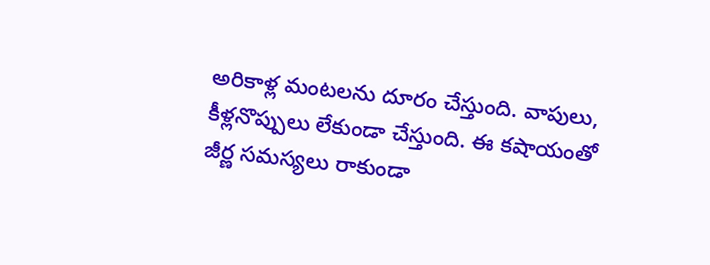అరికాళ్ల మంటలను దూరం చేస్తుంది. వాపులు, కీళ్లనొప్పులు లేకుండా చేస్తుంది. ఈ కషాయంతో జీర్ణ సమస్యలు రాకుండా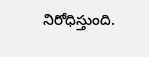నిరోధిస్తుంది.